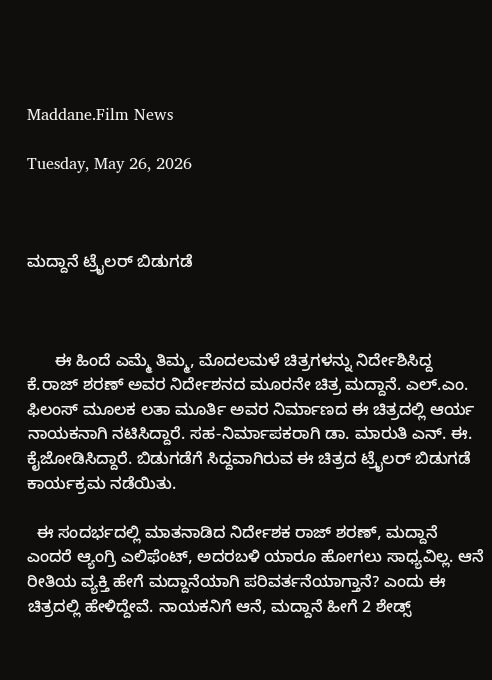Maddane.Film News

Tuesday, May 26, 2026



ಮದ್ದಾನೆ ಟ್ರೈಲರ್ ಬಿಡುಗಡೆ



      ಈ ಹಿಂದೆ ಎಮ್ಮೆ ತಿಮ್ಮ, ಮೊದಲಮಳೆ ಚಿತ್ರಗಳನ್ನು ನಿರ್ದೇಶಿಸಿದ್ದ  ಕೆ.ರಾಜ್ ಶರಣ್ ಅವರ ನಿರ್ದೇಶನದ ಮೂರನೇ ಚಿತ್ರ ಮದ್ದಾನೆ. ಎಲ್.ಎಂ. ಫಿಲಂಸ್ ಮೂಲಕ ಲತಾ ಮೂರ್ತಿ ಅವರ ನಿರ್ಮಾಣದ ಈ ಚಿತ್ರದಲ್ಲಿ ಆರ್ಯ  ನಾಯಕನಾಗಿ ನಟಿಸಿದ್ದಾರೆ. ಸಹ-ನಿರ್ಮಾಪಕರಾಗಿ ಡಾ. ಮಾರುತಿ ಎನ್. ಈ. ಕೈಜೋಡಿಸಿದ್ದಾರೆ. ಬಿಡುಗಡೆಗೆ ಸಿದ್ದವಾಗಿರುವ ಈ ಚಿತ್ರದ ಟ್ರೈಲರ್ ಬಿಡುಗಡೆ ಕಾರ್ಯಕ್ರಮ ನಡೆಯಿತು.

  ಈ ಸಂದರ್ಭದಲ್ಲಿ ಮಾತನಾಡಿದ ನಿರ್ದೇಶಕ ರಾಜ್ ಶರಣ್, ಮದ್ದಾನೆ ಎಂದರೆ ಆ್ಯಂಗ್ರಿ ಎಲಿಫೆಂಟ್, ಅದರಬಳಿ ಯಾರೂ ಹೋಗಲು ಸಾಧ್ಯವಿಲ್ಲ. ಆನೆ ರೀತಿಯ ವ್ಯಕ್ತಿ ಹೇಗೆ ಮದ್ದಾನೆಯಾಗಿ ಪರಿವರ್ತನೆಯಾಗ್ತಾನೆ? ಎಂದು ಈ ಚಿತ್ರದಲ್ಲಿ ಹೇಳಿದ್ದೇವೆ. ನಾಯಕನಿಗೆ ಆನೆ, ಮದ್ದಾನೆ ಹೀಗೆ 2 ಶೇಡ್ಸ್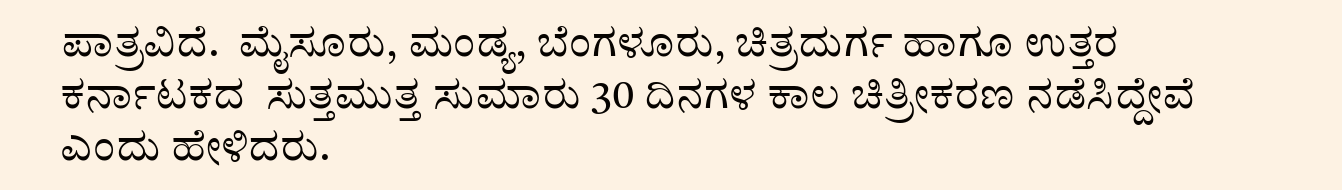ಪಾತ್ರವಿದೆ.  ಮೈಸೂರು, ಮಂಡ್ಯ, ಬೆಂಗಳೂರು, ಚಿತ್ರದುರ್ಗ ಹಾಗೂ ಉತ್ತರ ಕರ್ನಾಟಕದ  ಸುತ್ತಮುತ್ತ ಸುಮಾರು 30 ದಿನಗಳ ಕಾಲ ಚಿತ್ರೀಕರಣ ನಡೆಸಿದ್ದೇವೆ‌ ಎಂದು ಹೇಳಿದರು.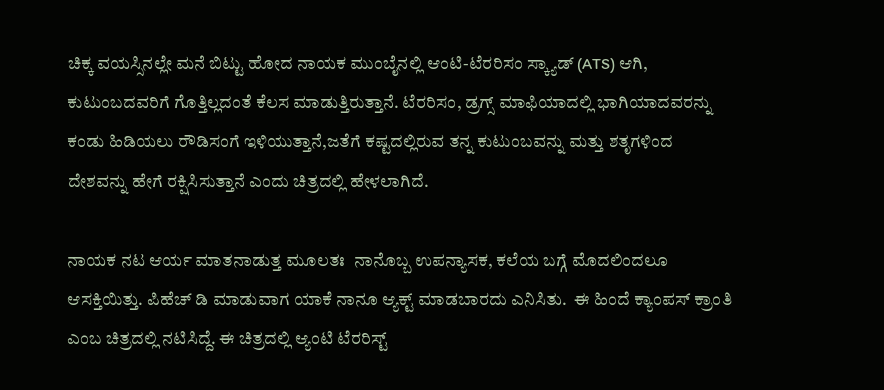ಚಿಕ್ಕ ವಯಸ್ಸಿನಲ್ಲೇ ಮನೆ ಬಿಟ್ಟು ಹೋದ ನಾಯಕ ಮುಂಬೈನಲ್ಲಿ ಆಂಟಿ-ಟೆರರಿಸಂ ಸ್ಕ್ಯಾಡ್ (ATS) ಆಗಿ, ಕುಟುಂಬದವರಿಗೆ ಗೊತ್ತಿಲ್ಲದಂತೆ ಕೆಲಸ ಮಾಡುತ್ತಿರುತ್ತಾನೆ. ಟೆರರಿಸಂ, ಡ್ರಗ್ಸ್ ಮಾಫಿಯಾದಲ್ಲಿ ಭಾಗಿಯಾದವರನ್ನು ಕಂಡು ಹಿಡಿಯಲು ರೌಡಿಸಂಗೆ ಇಳಿಯುತ್ತಾನೆ,ಜತೆಗೆ ಕಷ್ಟದಲ್ಲಿರುವ ತನ್ನ ಕುಟುಂಬವನ್ನು ಮತ್ತು ಶತೃಗಳಿಂದ ದೇಶವನ್ನು ಹೇಗೆ ರಕ್ಷಿಸಿಸುತ್ತಾನೆ ಎಂದು ಚಿತ್ರದಲ್ಲಿ ಹೇಳಲಾಗಿದೆ.

ನಾಯಕ ನಟ ಆರ್ಯ ಮಾತನಾಡುತ್ತ ಮೂಲತಃ  ನಾನೊಬ್ಬ ಉಪನ್ಯಾಸಕ, ಕಲೆಯ ಬಗ್ಗೆ ಮೊದಲಿಂದಲೂ ಆಸಕ್ತಿಯಿತ್ತು. ಪಿಹೆಚ್ ಡಿ ಮಾಡುವಾಗ ಯಾಕೆ ನಾನೂ ಆ್ಯಕ್ಟ್ ಮಾಡಬಾರದು ಎನಿಸಿತು.  ಈ ಹಿಂದೆ ಕ್ಯಾಂಪಸ್ ಕ್ರಾಂತಿ ಎಂಬ ಚಿತ್ರದಲ್ಲಿ ನಟಿಸಿದ್ದೆ. ಈ ಚಿತ್ರದಲ್ಲಿ ಆ್ಯಂಟಿ ಟೆರರಿಸ್ಟ್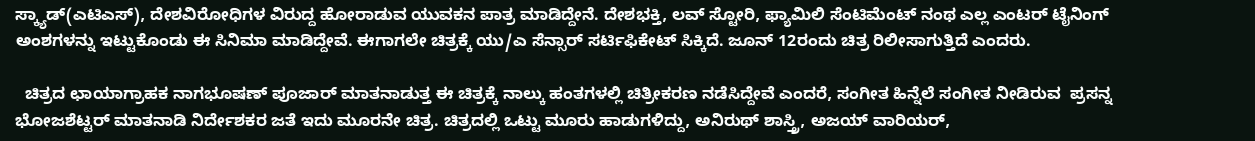ಸ್ಕ್ಯಾಡ್(ಎಟಿಎಸ್), ದೇಶವಿರೋಧಿಗಳ ವಿರುದ್ದ ಹೋರಾಡುವ ಯುವಕನ ಪಾತ್ರ ಮಾಡಿದ್ದೇನೆ. ದೇಶಭಕ್ತಿ, ಲವ್ ಸ್ಟೋರಿ, ಫ್ಯಾಮಿಲಿ ಸೆಂಟಿಮೆಂಟ್ ನಂಥ ಎಲ್ಲ ಎಂಟರ್ ಟೈನಿಂಗ್ ಅಂಶಗಳನ್ನು ಇಟ್ಟುಕೊಂಡು ಈ ಸಿನಿಮಾ ಮಾಡಿದ್ದೇವೆ. ಈಗಾಗಲೇ ಚಿತ್ರಕ್ಕೆ ಯು/ಎ ಸೆನ್ಸಾರ್ ಸರ್ಟಿಫಿಕೇಟ್ ಸಿಕ್ಕಿದೆ. ಜೂನ್ 12ರಂದು ಚಿತ್ರ ರಿಲೀಸಾಗುತ್ತಿದೆ ಎಂದರು.

  ಚಿತ್ರದ ಛಾಯಾಗ್ರಾಹಕ ನಾಗಭೂಷಣ್ ಪೂಜಾರ್ ಮಾತನಾಡುತ್ತ ಈ ಚಿತ್ರಕ್ಕೆ ನಾಲ್ಕು ಹಂತಗಳಲ್ಲಿ ಚಿತ್ರೀಕರಣ ನಡೆಸಿದ್ದೇವೆ ಎಂದರೆ, ಸಂಗೀತ ಹಿನ್ನೆಲೆ ಸಂಗೀತ ನೀಡಿರುವ  ಪ್ರಸನ್ನ ಭೋಜಶೆಟ್ಟರ್ ಮಾತನಾಡಿ ನಿರ್ದೇಶಕರ ಜತೆ ಇದು ಮೂರನೇ ಚಿತ್ರ. ಚಿತ್ರದಲ್ಲಿ ಒಟ್ಟು ಮೂರು ಹಾಡುಗಳಿದ್ದು, ಅನಿರುಥ್ ಶಾಸ್ತ್ರಿ, ಅಜಯ್ ವಾರಿಯರ್,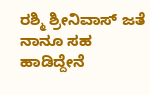ರಶ್ಮಿ ಶ್ರೀನಿವಾಸ್ ಜತೆ ನಾನೂ ಸಹ ಹಾಡಿದ್ದೇನೆ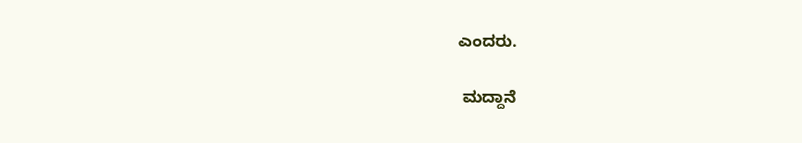ಎಂದರು.

 ಮದ್ದಾನೆ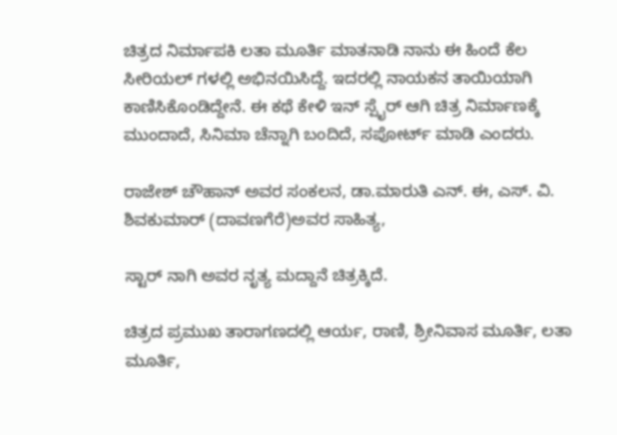ಚಿತ್ರದ ನಿರ್ಮಾಪಕಿ ಲತಾ ಮೂರ್ತಿ ಮಾತನಾಡಿ ನಾನು ಈ ಹಿಂದೆ ಕೆಲ ಸೀರಿಯಲ್ ಗಳಲ್ಲಿ ಅಭಿನಯಿಸಿದ್ದೆ. ಇದರಲ್ಲಿ ನಾಯಕನ ತಾಯಿಯಾಗಿ ಕಾಣಿಸಿಕೊಂಡಿದ್ದೇನೆ. ಈ ಕಥೆ ಕೇಳಿ ಇನ್ ಸ್ಪೈರ್ ಆಗಿ ಚಿತ್ರ ನಿರ್ಮಾಣಕ್ಕೆ  ಮುಂದಾದೆ, ಸಿನಿಮಾ ಚೆನ್ನಾಗಿ ಬಂದಿದೆ, ಸಪೋರ್ಟ್ ಮಾಡಿ ಎಂದರು.

ರಾಜೇಶ್ ಚೌಹಾನ್ ಅವರ ಸಂಕಲನ, ಡಾ.ಮಾರುತಿ ಎನ್. ಈ, ಎಸ್. ವಿ. ಶಿವಕುಮಾರ್ (ದಾವಣಗೆರೆ)ಅವರ ಸಾಹಿತ್ಯ,

ಸ್ಟಾರ್ ನಾಗಿ ಅವರ ನೃತ್ಯ ಮದ್ದಾನೆ ಚಿತ್ರಕ್ಕಿದೆ.

ಚಿತ್ರದ ಪ್ರಮುಖ ತಾರಾಗಣದಲ್ಲಿ ಆರ್ಯ, ರಾಣಿ, ಶ್ರೀನಿವಾಸ ಮೂರ್ತಿ, ಲತಾ ಮೂರ್ತಿ,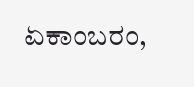ಏಕಾಂಬರಂ,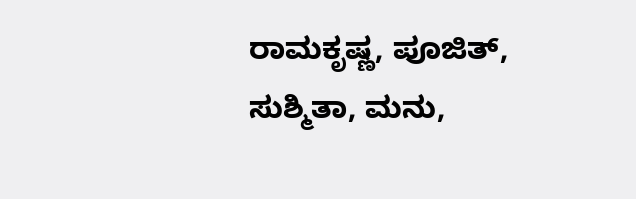ರಾಮಕೃಷ್ಣ, ಪೂಜಿತ್, ಸುಶ್ಮಿತಾ, ಮನು,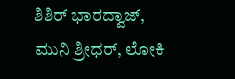ಶಿಶಿ‌ರ್ ಭಾರದ್ವಾಜ್, ಮುನಿ ಶ್ರೀಧರ್, ಲೋಕಿ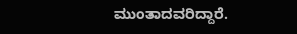ಮುಂತಾದವರಿದ್ದಾರೆ.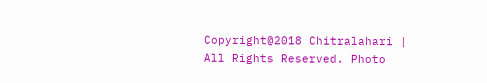Copyright@2018 Chitralahari | All Rights Reserved. Photo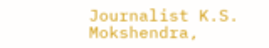Journalist K.S. Mokshendra,